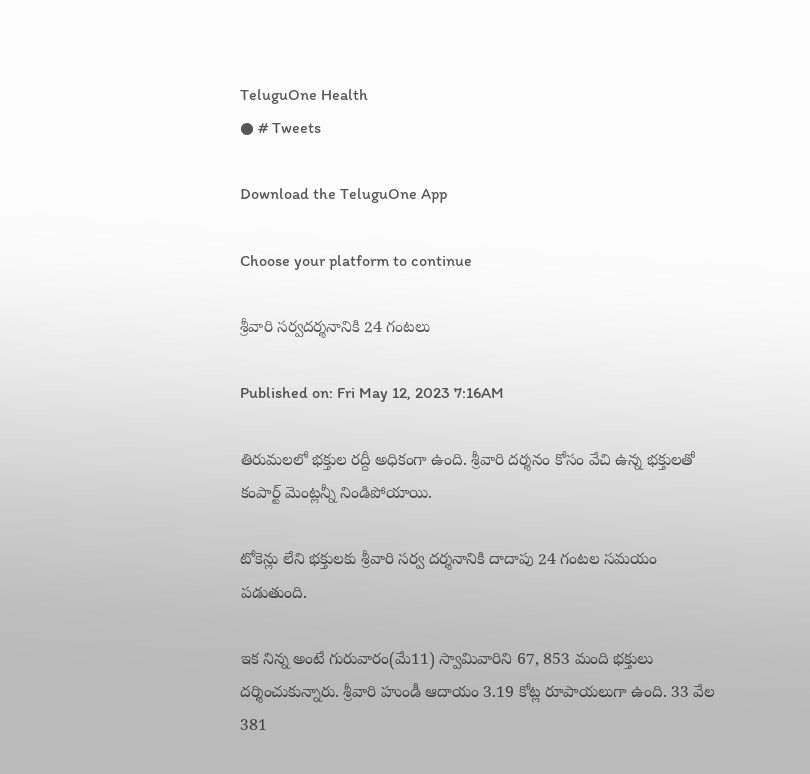TeluguOne Health
● # Tweets

Download the TeluguOne App

Choose your platform to continue

శ్రీవారి సర్వదర్శనానికి 24 గంటలు

Published on: Fri May 12, 2023 7:16AM

తిరుమలలో భక్తుల రద్దీ అధికంగా ఉంది. శ్రీవారి దర్శనం కోసం వేచి ఉన్న భక్తులతో కంపార్ట్ మెంట్లన్నీ నిండిపోయాయి.

టోకెన్లు లేని భక్తులకు శ్రీవారి సర్వ దర్శనానికి దాదాపు 24 గంటల సమయం పడుతుంది.

ఇక నిన్న అంటే గురువారం(మే11) స్వామివారిని 67, 853 మంది భక్తులు దర్శించుకున్నారు. శ్రీవారి హుండీ ఆదాయం 3.19 కోట్ల రూపాయలుగా ఉంది. 33 వేల 381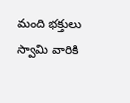మంది భక్తులు స్వామి వారికి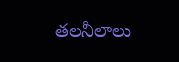తలనీలాలు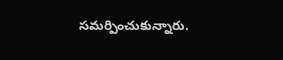సమర్పించుకున్నారు.